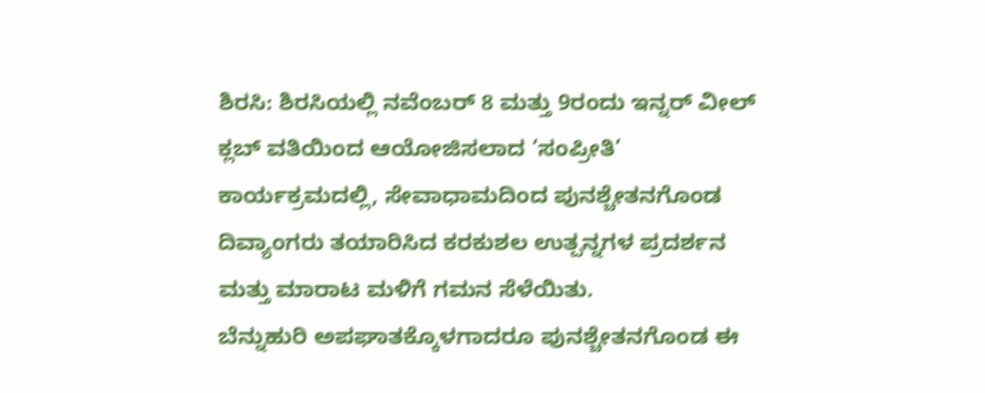ಶಿರಸಿ: ಶಿರಸಿಯಲ್ಲಿ ನವೆಂಬರ್ 8 ಮತ್ತು 9ರಂದು ಇನ್ನರ್ ವೀಲ್ ಕ್ಲಬ್ ವತಿಯಿಂದ ಆಯೋಜಿಸಲಾದ ‘ಸಂಪ್ರೀತಿ’ ಕಾರ್ಯಕ್ರಮದಲ್ಲಿ, ಸೇವಾಧಾಮದಿಂದ ಪುನಶ್ಚೇತನಗೊಂಡ ದಿವ್ಯಾಂಗರು ತಯಾರಿಸಿದ ಕರಕುಶಲ ಉತ್ಪನ್ನಗಳ ಪ್ರದರ್ಶನ ಮತ್ತು ಮಾರಾಟ ಮಳಿಗೆ ಗಮನ ಸೆಳೆಯಿತು.
ಬೆನ್ನುಹುರಿ ಅಪಘಾತಕ್ಕೊಳಗಾದರೂ ಪುನಶ್ಚೇತನಗೊಂಡ ಈ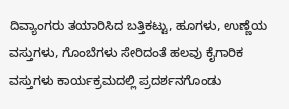ದಿವ್ಯಾಂಗರು ತಯಾರಿಸಿದ ಬತ್ತಿಕಟ್ಟು, ಹೂಗಳು, ಉಣ್ಣೆಯ ವಸ್ತುಗಳು, ಗೊಂಬೆಗಳು ಸೇರಿದಂತೆ ಹಲವು ಕೈಗಾರಿಕ ವಸ್ತುಗಳು ಕಾರ್ಯಕ್ರಮದಲ್ಲಿ ಪ್ರದರ್ಶನಗೊಂಡು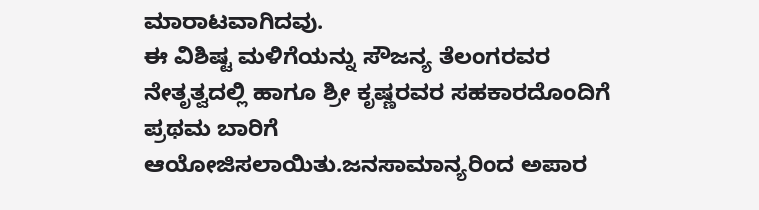ಮಾರಾಟವಾಗಿದವು.
ಈ ವಿಶಿಷ್ಟ ಮಳಿಗೆಯನ್ನು ಸೌಜನ್ಯ ತೆಲಂಗರವರ ನೇತೃತ್ವದಲ್ಲಿ ಹಾಗೂ ಶ್ರೀ ಕೃಷ್ಣರವರ ಸಹಕಾರದೊಂದಿಗೆ ಪ್ರಥಮ ಬಾರಿಗೆ ಆಯೋಜಿಸಲಾಯಿತು.ಜನಸಾಮಾನ್ಯರಿಂದ ಅಪಾರ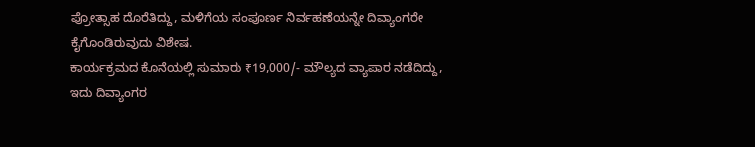ಪ್ರೋತ್ಸಾಹ ದೊರೆತಿದ್ದು, ಮಳಿಗೆಯ ಸಂಪೂರ್ಣ ನಿರ್ವಹಣೆಯನ್ನೇ ದಿವ್ಯಾಂಗರೇ ಕೈಗೊಂಡಿರುವುದು ವಿಶೇಷ.
ಕಾರ್ಯಕ್ರಮದ ಕೊನೆಯಲ್ಲಿ ಸುಮಾರು ₹19,000/- ಮೌಲ್ಯದ ವ್ಯಾಪಾರ ನಡೆದಿದ್ದು, ಇದು ದಿವ್ಯಾಂಗರ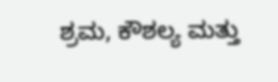ಶ್ರಮ, ಕೌಶಲ್ಯ ಮತ್ತು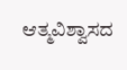ಆತ್ಮವಿಶ್ವಾಸದ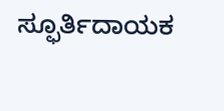ಸ್ಫೂರ್ತಿದಾಯಕ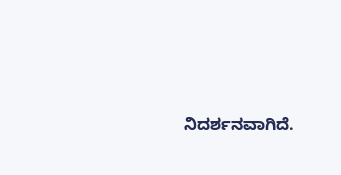ನಿದರ್ಶನವಾಗಿದೆ.